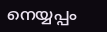നെയ്യപ്പം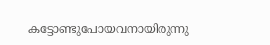കട്ടോണ്ടുപോയവനായിരുന്നു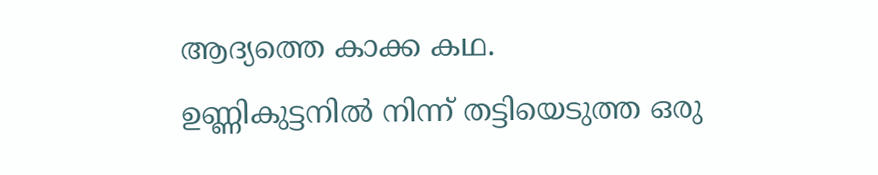ആദ്യത്തെ കാക്ക കഥ.
ഉണ്ണികുട്ടനില്‍ നിന്ന് തട്ടിയെടുത്ത ഒരു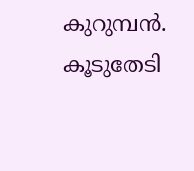കുറുമ്പന്‍.
കൂടുതേടി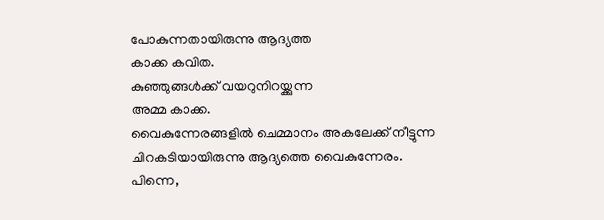പോകുന്നതായിരുന്നു ആദ്യത്ത
കാക്ക കവിത.
കുഞ്ഞുങ്ങള്‍ക്ക് വയറുനിറയ്ക്കുന്ന
അമ്മ കാക്ക.
വൈകുന്നേരങ്ങളില്‍ ചെമ്മാനം അകലേക്ക് നീട്ടുന്ന
ചിറകടിയായിരുന്നു ആദ്യത്തെ വൈകുന്നേരം.
പിന്നെ,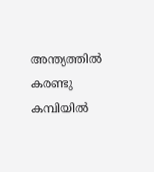അന്ത്യത്തില്‍
കരണ്ടു കമ്പിയില്‍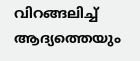വിറങ്ങലിച്ച്
ആദ്യത്തെയും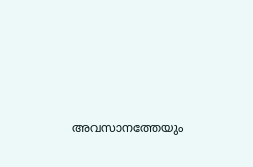അവസാനത്തേയും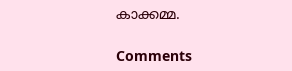കാക്കമ്മ.

Comments